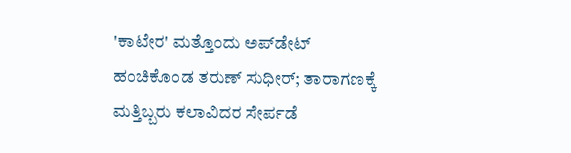'ಕಾಟೇರ' ಮತ್ತೊಂದು ಅಪ್‌ಡೇಟ್ ಹಂಚಿಕೊಂಡ ತರುಣ್ ಸುಧೀರ್; ತಾರಾಗಣಕ್ಕೆ ಮತ್ತಿಬ್ಬರು ಕಲಾವಿದರ ಸೇರ್ಪಡೆ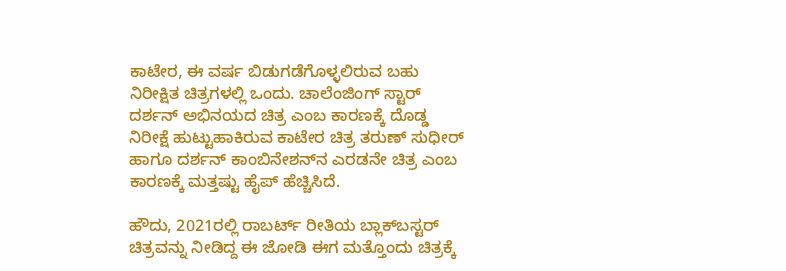ಕಾಟೇರ, ಈ ವರ್ಷ ಬಿಡುಗಡೆಗೊಳ್ಳಲಿರುವ ಬಹು ನಿರೀಕ್ಷಿತ ಚಿತ್ರಗಳಲ್ಲಿ ಒಂದು. ಚಾಲೆಂಜಿಂಗ್ ಸ್ಟಾರ್ ದರ್ಶನ್ ಅಭಿನಯದ ಚಿತ್ರ ಎಂಬ ಕಾರಣಕ್ಕೆ ದೊಡ್ಡ ನಿರೀಕ್ಷೆ ಹುಟ್ಟುಹಾಕಿರುವ ಕಾಟೇರ ಚಿತ್ರ ತರುಣ್ ಸುಧೀರ್ ಹಾಗೂ ದರ್ಶನ್ ಕಾಂಬಿನೇಶನ್‌ನ ಎರಡನೇ ಚಿತ್ರ ಎಂಬ ಕಾರಣಕ್ಕೆ ಮತ್ತಷ್ಟು ಹೈಪ್ ಹೆಚ್ಚಿಸಿದೆ.

ಹೌದು, 2021ರಲ್ಲಿ ರಾಬರ್ಟ್ ರೀತಿಯ ಬ್ಲಾಕ್‌ಬಸ್ಟರ್ ಚಿತ್ರವನ್ನು ನೀಡಿದ್ದ ಈ ಜೋಡಿ ಈಗ ಮತ್ತೊಂದು ಚಿತ್ರಕ್ಕೆ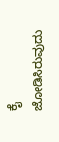ಕೈ ಜೋಡಿಸಿರುವುದು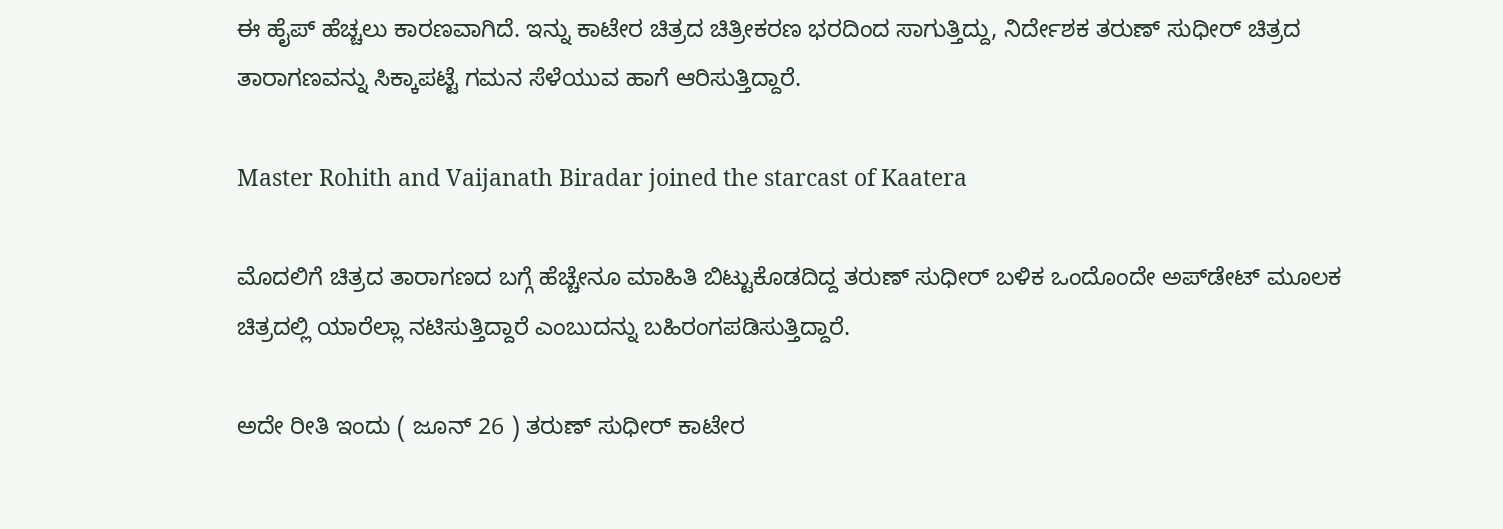ಈ ಹೈಪ್ ಹೆಚ್ಚಲು ಕಾರಣವಾಗಿದೆ. ಇನ್ನು ಕಾಟೇರ ಚಿತ್ರದ ಚಿತ್ರೀಕರಣ ಭರದಿಂದ ಸಾಗುತ್ತಿದ್ದು, ನಿರ್ದೇಶಕ ತರುಣ್ ಸುಧೀರ್ ಚಿತ್ರದ ತಾರಾಗಣವನ್ನು ಸಿಕ್ಕಾಪಟ್ಟೆ ಗಮನ ಸೆಳೆಯುವ ಹಾಗೆ ಆರಿಸುತ್ತಿದ್ದಾರೆ.

Master Rohith and Vaijanath Biradar joined the starcast of Kaatera

ಮೊದಲಿಗೆ ಚಿತ್ರದ ತಾರಾಗಣದ ಬಗ್ಗೆ ಹೆಚ್ಚೇನೂ ಮಾಹಿತಿ ಬಿಟ್ಟುಕೊಡದಿದ್ದ ತರುಣ್ ಸುಧೀರ್ ಬಳಿಕ ಒಂದೊಂದೇ ಅಪ್‌ಡೇಟ್ ಮೂಲಕ ಚಿತ್ರದಲ್ಲಿ ಯಾರೆಲ್ಲಾ ನಟಿಸುತ್ತಿದ್ದಾರೆ ಎಂಬುದನ್ನು ಬಹಿರಂಗಪಡಿಸುತ್ತಿದ್ದಾರೆ.

ಅದೇ ರೀತಿ ಇಂದು ( ಜೂನ್ 26 ) ತರುಣ್ ಸುಧೀರ್ ಕಾಟೇರ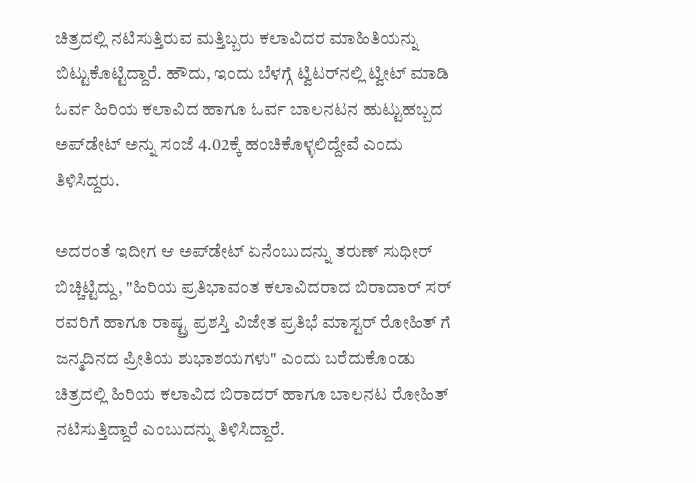ಚಿತ್ರದಲ್ಲಿ ನಟಿಸುತ್ತಿರುವ ಮತ್ತಿಬ್ಬರು ಕಲಾವಿದರ ಮಾಹಿತಿಯನ್ನು ಬಿಟ್ಟುಕೊಟ್ಟಿದ್ದಾರೆ. ಹೌದು, ಇಂದು ಬೆಳಗ್ಗೆ ಟ್ವಿಟರ್‌ನಲ್ಲಿ ಟ್ವೀಟ್ ಮಾಡಿ ಓರ್ವ ಹಿರಿಯ ಕಲಾವಿದ ಹಾಗೂ ಓರ್ವ ಬಾಲನಟನ ಹುಟ್ಟುಹಬ್ಬದ ಅಪ್‌ಡೇಟ್ ಅನ್ನು ಸಂಜೆ 4.02ಕ್ಕೆ ಹಂಚಿಕೊಳ್ಳಲಿದ್ದೇವೆ ಎಂದು ತಿಳಿಸಿದ್ದರು.

ಅದರಂತೆ ಇದೀಗ ಆ ಅಪ್‌ಡೇಟ್ ಏನೆಂಬುದನ್ನು ತರುಣ್ ಸುಧೀರ್ ಬಿಚ್ಚಿಟ್ಟಿದ್ದು, "ಹಿರಿಯ ಪ್ರತಿಭಾವಂತ ಕಲಾವಿದರಾದ ಬಿರಾದಾರ್ ಸರ್ ರವರಿಗೆ ಹಾಗೂ ರಾಷ್ಟ್ರ ಪ್ರಶಸ್ತಿ ವಿಜೇತ ಪ್ರತಿಭೆ ಮಾಸ್ಟರ್ ರೋಹಿತ್ ಗೆ ಜನ್ಮದಿನದ ಪ್ರೀತಿಯ ಶುಭಾಶಯಗಳು" ಎಂದು ಬರೆದುಕೊಂಡು ಚಿತ್ರದಲ್ಲಿ ಹಿರಿಯ ಕಲಾವಿದ ಬಿರಾದರ್ ಹಾಗೂ ಬಾಲನಟ ರೋಹಿತ್ ನಟಿಸುತ್ತಿದ್ದಾರೆ ಎಂಬುದನ್ನು ತಿಳಿಸಿದ್ದಾರೆ.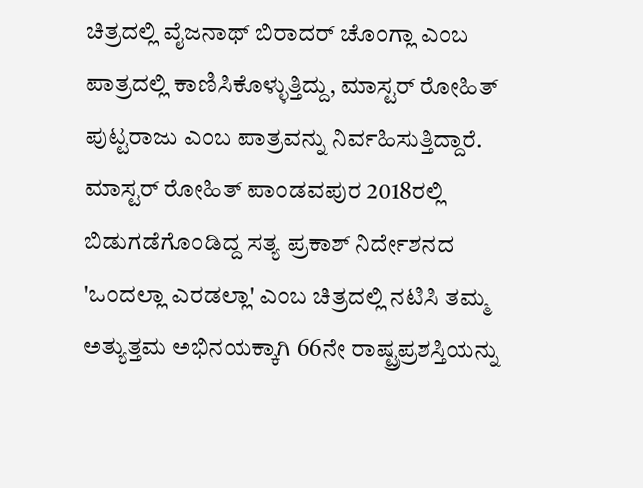ಚಿತ್ರದಲ್ಲಿ ವೈಜನಾಥ್ ಬಿರಾದರ್ ಚೊಂಗ್ಲಾ ಎಂಬ ಪಾತ್ರದಲ್ಲಿ ಕಾಣಿಸಿಕೊಳ್ಳುತ್ತಿದ್ದು, ಮಾಸ್ಟರ್ ರೋಹಿತ್ ಪುಟ್ಟರಾಜು ಎಂಬ ಪಾತ್ರವನ್ನು ನಿರ್ವಹಿಸುತ್ತಿದ್ದಾರೆ. ಮಾಸ್ಟರ್ ರೋಹಿತ್ ಪಾಂಡವಪುರ 2018ರಲ್ಲಿ ಬಿಡುಗಡೆಗೊಂಡಿದ್ದ ಸತ್ಯ ಪ್ರಕಾಶ್ ನಿರ್ದೇಶನದ 'ಒಂದಲ್ಲಾ ಎರಡಲ್ಲಾ' ಎಂಬ ಚಿತ್ರದಲ್ಲಿ ನಟಿಸಿ ತಮ್ಮ ಅತ್ಯುತ್ತಮ ಅಭಿನಯಕ್ಕಾಗಿ 66ನೇ ರಾಷ್ಟ್ರಪ್ರಶಸ್ತಿಯನ್ನು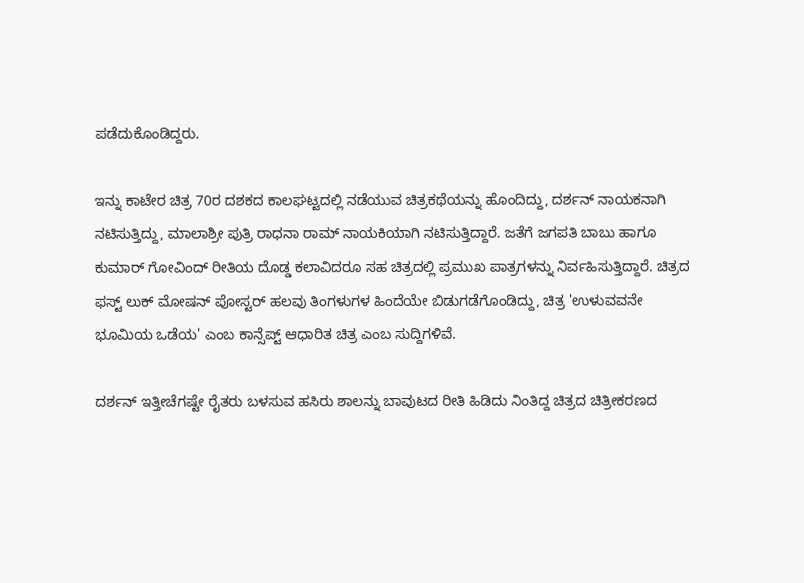ಪಡೆದುಕೊಂಡಿದ್ದರು.

ಇನ್ನು ಕಾಟೇರ ಚಿತ್ರ 70ರ ದಶಕದ ಕಾಲಘಟ್ಟದಲ್ಲಿ ನಡೆಯುವ ಚಿತ್ರಕಥೆಯನ್ನು ಹೊಂದಿದ್ದು, ದರ್ಶನ್ ನಾಯಕನಾಗಿ ನಟಿಸುತ್ತಿದ್ದು, ಮಾಲಾಶ್ರೀ ಪುತ್ರಿ ರಾಧನಾ ರಾಮ್ ನಾಯಕಿಯಾಗಿ ನಟಿಸುತ್ತಿದ್ದಾರೆ. ಜತೆಗೆ ಜಗಪತಿ ಬಾಬು ಹಾಗೂ ಕುಮಾರ್ ಗೋವಿಂದ್ ರೀತಿಯ ದೊಡ್ಡ ಕಲಾವಿದರೂ ಸಹ ಚಿತ್ರದಲ್ಲಿ ಪ್ರಮುಖ ಪಾತ್ರಗಳನ್ನು ನಿರ್ವಹಿಸುತ್ತಿದ್ದಾರೆ. ಚಿತ್ರದ ಫಸ್ಟ್ ಲುಕ್ ಮೋಷನ್ ಪೋಸ್ಟರ್ ಹಲವು ತಿಂಗಳುಗಳ ಹಿಂದೆಯೇ ಬಿಡುಗಡೆಗೊಂಡಿದ್ದು, ಚಿತ್ರ 'ಉಳುವವನೇ ಭೂಮಿಯ ಒಡೆಯ' ಎಂಬ ಕಾನ್ಸೆಪ್ಟ್ ಆಧಾರಿತ ಚಿತ್ರ ಎಂಬ ಸುದ್ದಿಗಳಿವೆ.

ದರ್ಶನ್ ಇತ್ತೀಚೆಗಷ್ಟೇ ರೈತರು ಬಳಸುವ ಹಸಿರು ಶಾಲನ್ನು ಬಾವುಟದ ರೀತಿ ಹಿಡಿದು ನಿಂತಿದ್ದ ಚಿತ್ರದ ಚಿತ್ರೀಕರಣದ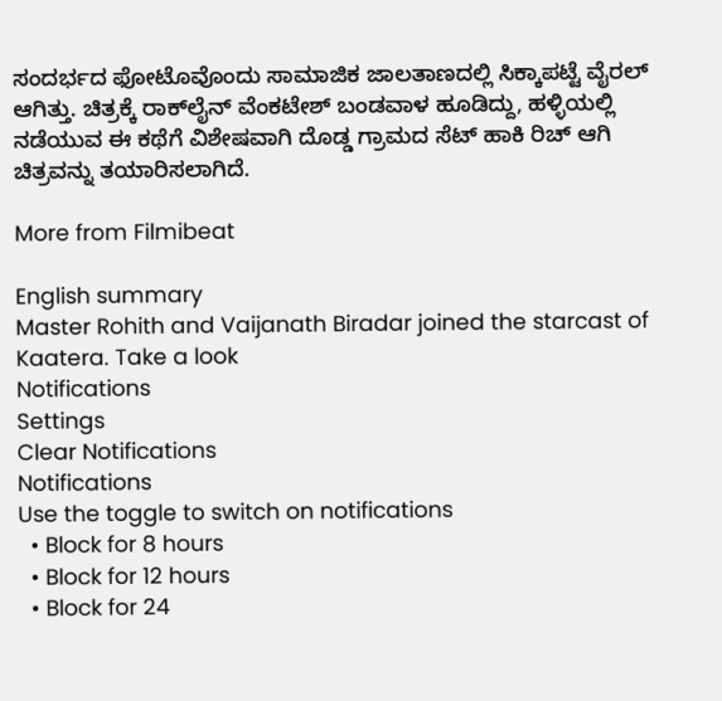ಸಂದರ್ಭದ ಫೋಟೊವೊಂದು ಸಾಮಾಜಿಕ ಜಾಲತಾಣದಲ್ಲಿ ಸಿಕ್ಕಾಪಟ್ಟೆ ವೈರಲ್ ಆಗಿತ್ತು. ಚಿತ್ರಕ್ಕೆ ರಾಕ್‌ಲೈನ್ ವೆಂಕಟೇಶ್ ಬಂಡವಾಳ ಹೂಡಿದ್ದು, ಹಳ್ಳಿಯಲ್ಲಿ ನಡೆಯುವ ಈ ಕಥೆಗೆ ವಿಶೇಷವಾಗಿ ದೊಡ್ಡ ಗ್ರಾಮದ ಸೆಟ್ ಹಾಕಿ ರಿಚ್ ಆಗಿ ಚಿತ್ರವನ್ನು ತಯಾರಿಸಲಾಗಿದೆ.

More from Filmibeat

English summary
Master Rohith and Vaijanath Biradar joined the starcast of Kaatera. Take a look
Notifications
Settings
Clear Notifications
Notifications
Use the toggle to switch on notifications
  • Block for 8 hours
  • Block for 12 hours
  • Block for 24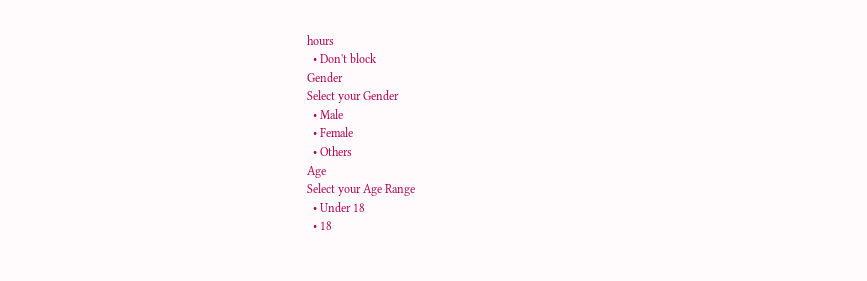hours
  • Don't block
Gender
Select your Gender
  • Male
  • Female
  • Others
Age
Select your Age Range
  • Under 18
  • 18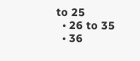to 25
  • 26 to 35
  • 36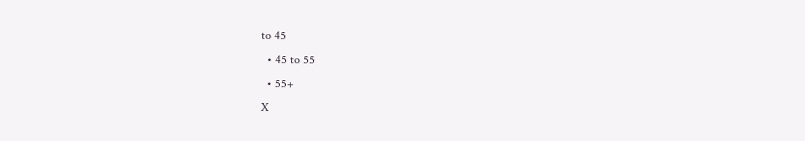to 45
  • 45 to 55
  • 55+
X